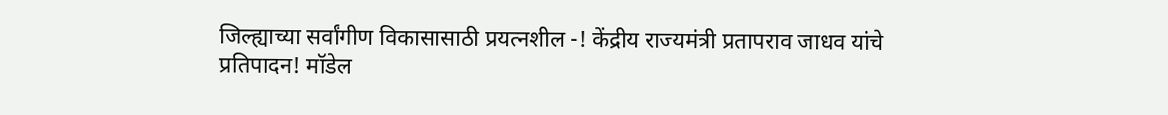जिल्ह्याच्या सर्वांगीण विकासासाठी प्रयत्नशील -! केंद्रीय राज्यमंत्री प्रतापराव जाधव यांचे प्रतिपादन! मॉडेल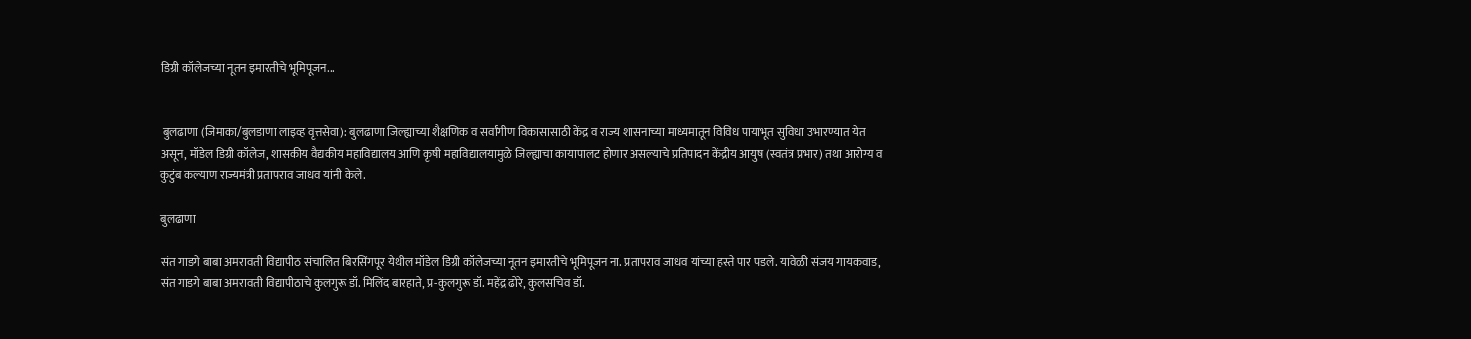डिग्री कॉलेजच्या नूतन इमारतीचे भूमिपूजन...


 बुलढाणा (जिमाका/बुलडाणा लाइव्ह वृत्तसेवा): बुलढाणा जिल्ह्याच्या शैक्षणिक व सर्वांगीण विकासासाठी केंद्र व राज्य शासनाच्या माध्यमातून विविध पायाभूत सुविधा उभारण्यात येत असून, मॉडेल डिग्री कॉलेज, शासकीय वैद्यकीय महाविद्यालय आणि कृषी महाविद्यालयामुळे जिल्ह्याचा कायापालट होणार असल्याचे प्रतिपादन केंद्रीय आयुष (स्वतंत्र प्रभार) तथा आरोग्य व कुटुंब कल्याण राज्यमंत्री प्रतापराव जाधव यांनी केले.

बुलढाणा

संत गाडगे बाबा अमरावती विद्यापीठ संचालित बिरसिंगपूर येथील मॉडेल डिग्री कॉलेजच्या नूतन इमारतीचे भूमिपूजन ना. प्रतापराव जाधव यांच्या हस्ते पार पडले. यावेळी संजय गायकवाड, संत गाडगे बाबा अमरावती विद्यापीठाचे कुलगुरू डॉ. मिलिंद बारहाते, प्र-कुलगुरू डॉ. महेंद्र ढोरे, कुलसचिव डॉ.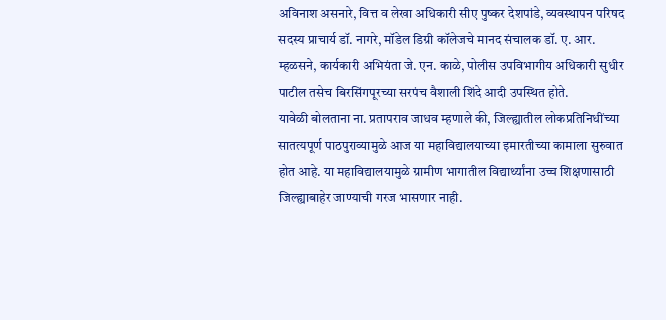अविनाश असनारे, वित्त व लेखा अधिकारी सीए पुष्कर देशपांडे, व्यवस्थापन परिषद सदस्य प्राचार्य डॉ. नागरे, मॉडेल डिग्री कॉलेजचे मानद संचालक डॉ. ए. आर. म्हळसने, कार्यकारी अभियंता जे. एन. काळे, पोलीस उपविभागीय अधिकारी सुधीर पाटील तसेच बिरसिंगपूरच्या सरपंच वैशाली शिंदे आदी उपस्थित होते.
यावेळी बोलताना ना. प्रतापराव जाधव म्हणाले की, जिल्ह्यातील लोकप्रतिनिधींच्या सातत्यपूर्ण पाठपुराव्यामुळे आज या महाविद्यालयाच्या इमारतीच्या कामाला सुरुवात होत आहे. या महाविद्यालयामुळे ग्रामीण भागातील विद्यार्थ्यांना उच्च शिक्षणासाठी जिल्ह्याबाहेर जाण्याची गरज भासणार नाही.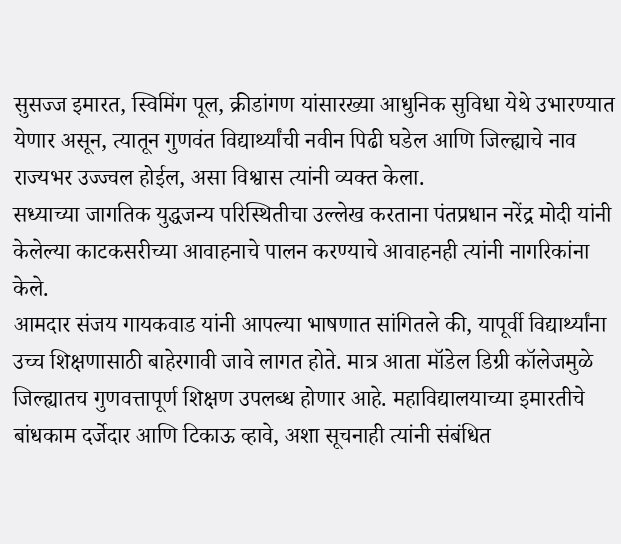सुसज्ज इमारत, स्विमिंग पूल, क्रीडांगण यांसारख्या आधुनिक सुविधा येथे उभारण्यात येणार असून, त्यातून गुणवंत विद्यार्थ्यांची नवीन पिढी घडेल आणि जिल्ह्याचे नाव राज्यभर उज्ज्वल होईल, असा विश्वास त्यांनी व्यक्त केला.
सध्याच्या जागतिक युद्धजन्य परिस्थितीचा उल्लेख करताना पंतप्रधान नरेंद्र मोदी यांनी केलेल्या काटकसरीच्या आवाहनाचे पालन करण्याचे आवाहनही त्यांनी नागरिकांना केले.
आमदार संजय गायकवाड यांनी आपल्या भाषणात सांगितले की, यापूर्वी विद्यार्थ्यांना उच्च शिक्षणासाठी बाहेरगावी जावे लागत होते. मात्र आता मॉडेल डिग्री कॉलेजमुळे जिल्ह्यातच गुणवत्तापूर्ण शिक्षण उपलब्ध होणार आहे. महाविद्यालयाच्या इमारतीचे बांधकाम दर्जेदार आणि टिकाऊ व्हावे, अशा सूचनाही त्यांनी संबंधित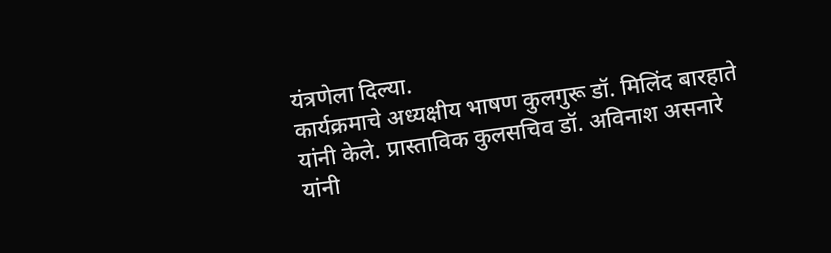यंत्रणेला दिल्या.
कार्यक्रमाचे अध्यक्षीय भाषण कुलगुरू डॉ. मिलिंद बारहाते यांनी केले. प्रास्ताविक कुलसचिव डॉ. अविनाश असनारे यांनी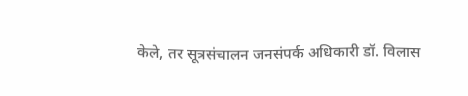केले, तर सूत्रसंचालन जनसंपर्क अधिकारी डॉ. विलास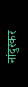नांदुरकर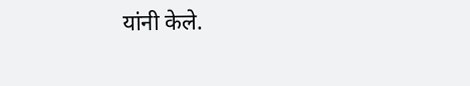यांनी केले.